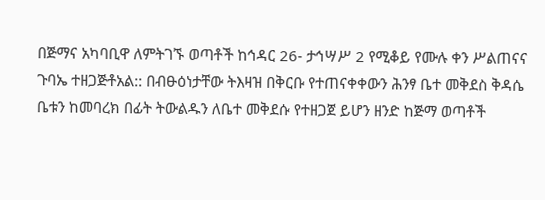በጅማና አካባቢዋ ለምትገኙ ወጣቶች ከኅዳር 26- ታኅሣሥ 2 የሚቆይ የሙሉ ቀን ሥልጠናና ጉባኤ ተዘጋጅቶአል:: በብፁዕነታቸው ትእዛዝ በቅርቡ የተጠናቀቀውን ሕንፃ ቤተ መቅደስ ቅዳሴ ቤቱን ከመባረክ በፊት ትውልዱን ለቤተ መቅደሱ የተዘጋጀ ይሆን ዘንድ ከጅማ ወጣቶች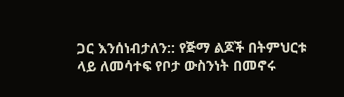ጋር እንሰነብታለን:: የጅማ ልጆች በትምህርቱ ላይ ለመሳተፍ የቦታ ውስንነት በመኖሩ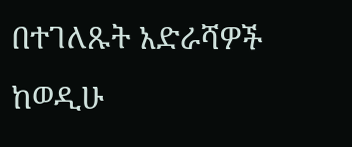በተገለጹት አድራሻዎች ከወዲሁ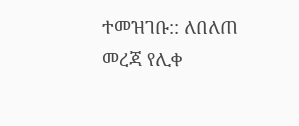ተመዝገቡ:: ለበለጠ መረጃ የሊቀ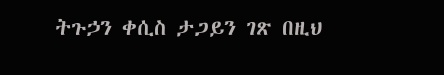ትጉኃን ቀሲስ ታጋይን ገጽ በዚህ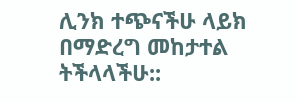ሊንክ ተጭናችሁ ላይክ በማድረግ መከታተል ትችላላችሁ::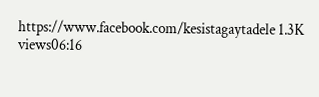https://www.facebook.com/kesistagaytadele 1.3K views06:16